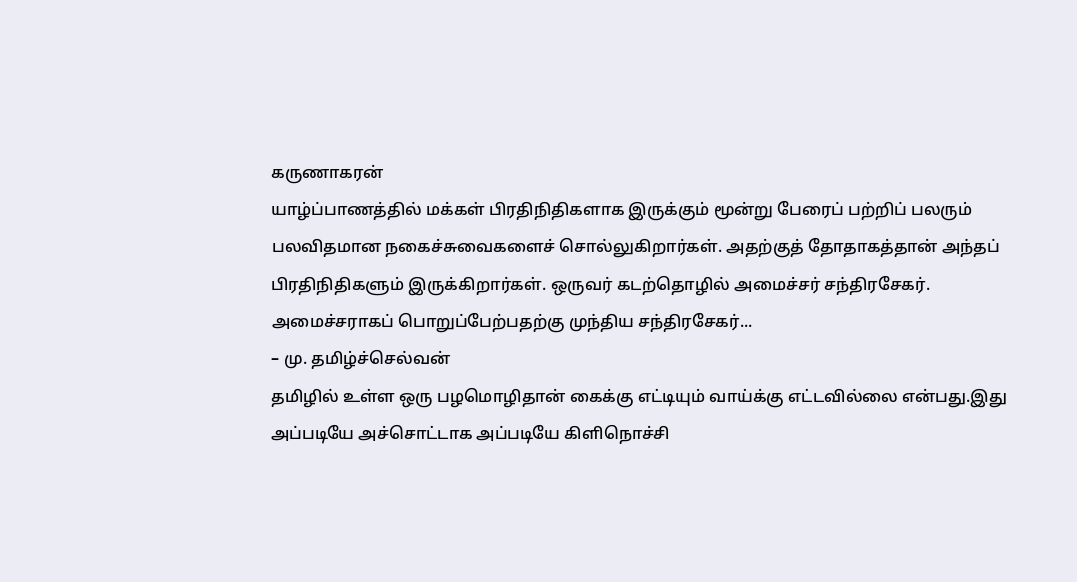கருணாகரன்
யாழ்ப்பாணத்தில் மக்கள் பிரதிநிதிகளாக இருக்கும் மூன்று பேரைப் பற்றிப் பலரும் பலவிதமான நகைச்சுவைகளைச் சொல்லுகிறார்கள். அதற்குத் தோதாகத்தான் அந்தப் பிரதிநிதிகளும் இருக்கிறார்கள். ஒருவர் கடற்தொழில் அமைச்சர் சந்திரசேகர். அமைச்சராகப் பொறுப்பேற்பதற்கு முந்திய சந்திரசேகர்...
– மு. தமிழ்ச்செல்வன்
தமிழில் உள்ள ஒரு பழமொழிதான் கைக்கு எட்டியும் வாய்க்கு எட்டவில்லை என்பது.இது அப்படியே அச்சொட்டாக அப்படியே கிளிநொச்சி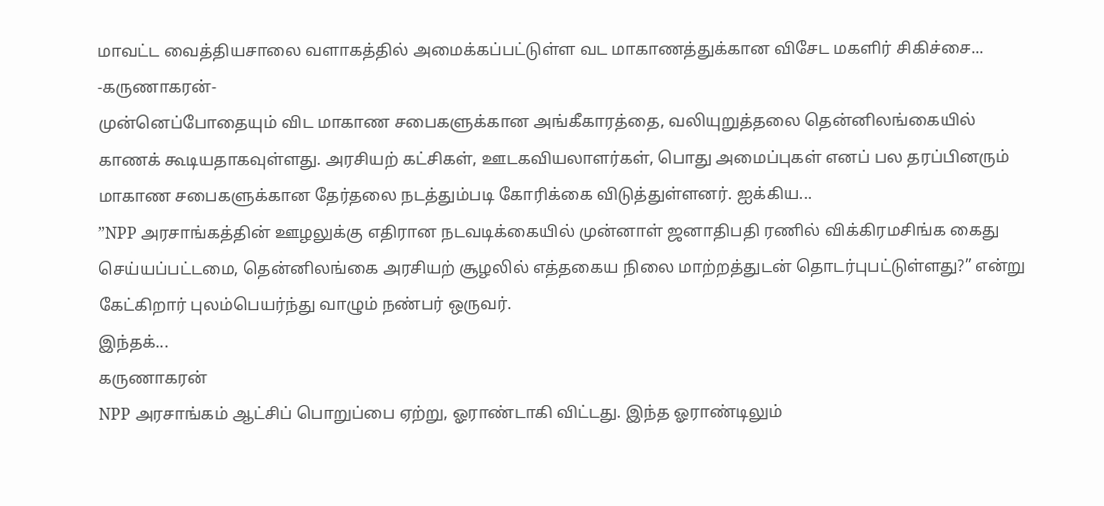மாவட்ட வைத்தியசாலை வளாகத்தில் அமைக்கப்பட்டுள்ள வட மாகாணத்துக்கான விசேட மகளிர் சிகிச்சை...
-கருணாகரன்-
முன்னெப்போதையும் விட மாகாண சபைகளுக்கான அங்கீகாரத்தை, வலியுறுத்தலை தென்னிலங்கையில் காணக் கூடியதாகவுள்ளது. அரசியற் கட்சிகள், ஊடகவியலாளர்கள், பொது அமைப்புகள் எனப் பல தரப்பினரும் மாகாண சபைகளுக்கான தேர்தலை நடத்தும்படி கோரிக்கை விடுத்துள்ளனர். ஐக்கிய...
”NPP அரசாங்கத்தின் ஊழலுக்கு எதிரான நடவடிக்கையில் முன்னாள் ஜனாதிபதி ரணில் விக்கிரமசிங்க கைது செய்யப்பட்டமை, தென்னிலங்கை அரசியற் சூழலில் எத்தகைய நிலை மாற்றத்துடன் தொடர்புபட்டுள்ளது?” என்று கேட்கிறார் புலம்பெயர்ந்து வாழும் நண்பர் ஒருவர்.
இந்தக்...
கருணாகரன்
NPP அரசாங்கம் ஆட்சிப் பொறுப்பை ஏற்று, ஓராண்டாகி விட்டது. இந்த ஓராண்டிலும்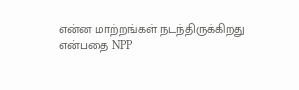என்ன மாற்றங்கள் நடந்திருக்கிறது என்பதை NPP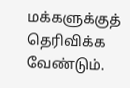மக்களுக்குத் தெரிவிக்க வேண்டும்.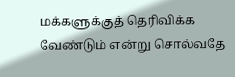மக்களுக்குத் தெரிவிக்க வேண்டும் என்று சொல்வதே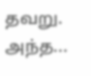தவறு. அந்த...